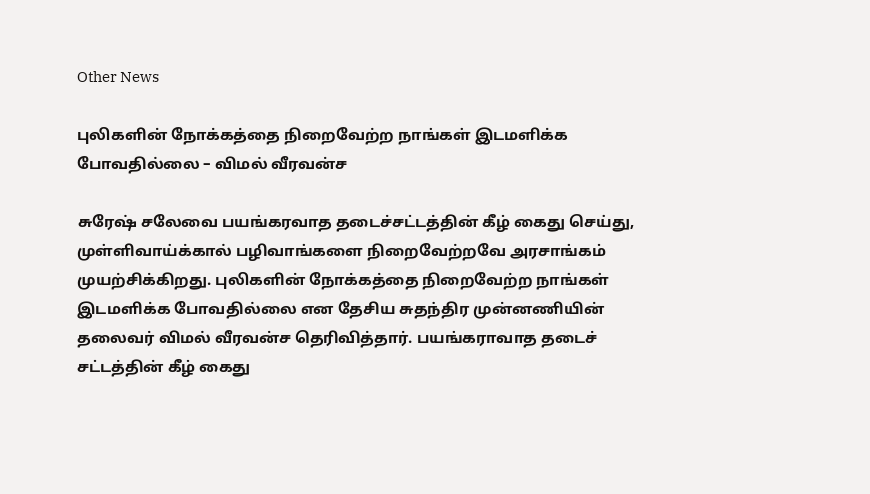Other News

புலிகளின் நோக்கத்தை நிறைவேற்ற நாங்கள் இடமளிக்க போவதில்லை – விமல் வீரவன்ச

சுரேஷ் சலேவை பயங்கரவாத தடைச்சட்டத்தின் கீழ் கைது செய்து, முள்ளிவாய்க்கால் பழிவாங்களை நிறைவேற்றவே அரசாங்கம் முயற்சிக்கிறது. புலிகளின் நோக்கத்தை நிறைவேற்ற நாங்கள் இடமளிக்க போவதில்லை என தேசிய சுதந்திர முன்னணியின் தலைவர் விமல் வீரவன்ச தெரிவித்தார். பயங்கராவாத தடைச் சட்டத்தின் கீழ் கைது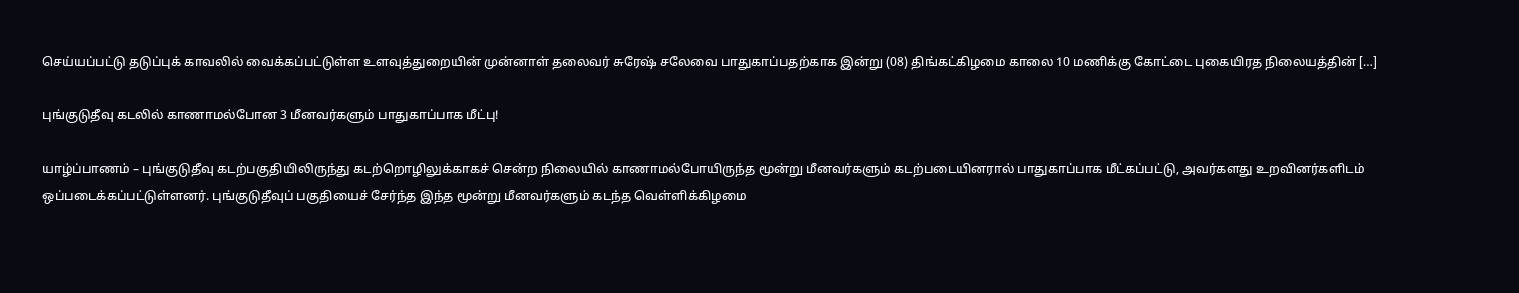செய்யப்பட்டு தடுப்புக் காவலில் வைக்கப்பட்டுள்ள உளவுத்துறையின் முன்னாள் தலைவர் சுரேஷ் சலேவை பாதுகாப்பதற்காக இன்று (08) திங்கட்கிழமை காலை 10 மணிக்கு கோட்டை புகையிரத நிலையத்தின் […]

புங்குடுதீவு கடலில் காணாமல்போன 3 மீனவர்களும் பாதுகாப்பாக மீட்பு!

யாழ்ப்பாணம் – புங்குடுதீவு கடற்பகுதியிலிருந்து கடற்றொழிலுக்காகச் சென்ற நிலையில் காணாமல்போயிருந்த மூன்று மீனவர்களும் கடற்படையினரால் பாதுகாப்பாக மீட்கப்பட்டு, அவர்களது உறவினர்களிடம் ஒப்படைக்கப்பட்டுள்ளனர். புங்குடுதீவுப் பகுதியைச் சேர்ந்த இந்த மூன்று மீனவர்களும் கடந்த வெள்ளிக்கிழமை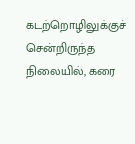கடற்றொழிலுக்குச் சென்றிருந்த நிலையில், கரை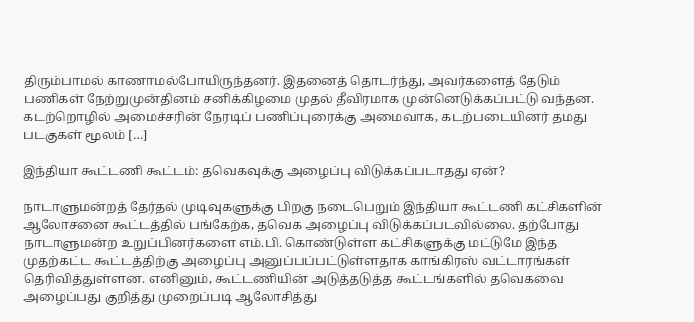திரும்பாமல் காணாமல்போயிருந்தனர். இதனைத் தொடர்ந்து, அவர்களைத் தேடும் பணிகள் நேற்றுமுன்தினம் சனிக்கிழமை முதல் தீவிரமாக முன்னெடுக்கப்பட்டு வந்தன. கடற்றொழில் அமைச்சரின் நேரடிப் பணிப்புரைக்கு அமைவாக, கடற்படையினர் தமது படகுகள் மூலம் […]

இந்தியா கூட்டணி கூட்டம்: தவெகவுக்கு அழைப்பு விடுக்கப்படாதது ஏன்?

நாடாளுமன்றத் தேர்தல் முடிவுகளுக்கு பிறகு நடைபெறும் இந்தியா கூட்டணி கட்சிகளின் ஆலோசனை கூட்டத்தில் பங்கேற்க, தவெக அழைப்பு விடுக்கப்படவில்லை. தற்போது நாடாளுமன்ற உறுப்பினர்களை எம்.பி. கொண்டுள்ள கட்சிகளுக்கு மட்டுமே இந்த முதற்கட்ட கூட்டத்திற்கு அழைப்பு அனுப்பப்பட்டுள்ளதாக காங்கிரஸ் வட்டாரங்கள் தெரிவித்துள்ளன. எனினும், கூட்டணியின் அடுத்தடுத்த கூட்டங்களில் தவெகவை அழைப்பது குறித்து முறைப்படி ஆலோசித்து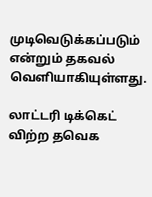முடிவெடுக்கப்படும் என்றும் தகவல் வெளியாகியுள்ளது.

லாட்டரி டிக்கெட் விற்ற தவெக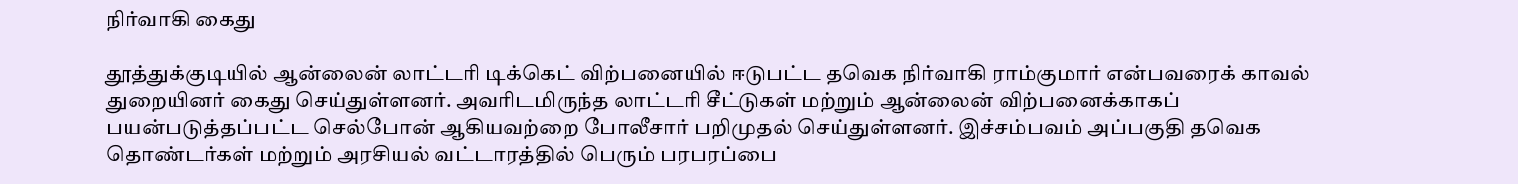நிர்வாகி கைது

தூத்துக்குடியில் ஆன்லைன் லாட்டரி டிக்கெட் விற்பனையில் ஈடுபட்ட தவெக நிர்வாகி ராம்குமார் என்பவரைக் காவல் துறையினர் கைது செய்துள்ளனர். அவரிடமிருந்த லாட்டரி சீட்டுகள் மற்றும் ஆன்லைன் விற்பனைக்காகப் பயன்படுத்தப்பட்ட செல்போன் ஆகியவற்றை போலீசார் பறிமுதல் செய்துள்ளனர். இச்சம்பவம் அப்பகுதி தவெக தொண்டர்கள் மற்றும் அரசியல் வட்டாரத்தில் பெரும் பரபரப்பை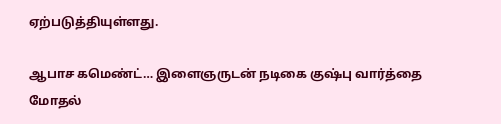ஏற்படுத்தியுள்ளது.

ஆபாச கமெண்ட்… இளைஞருடன் நடிகை குஷ்பு வார்த்தை மோதல்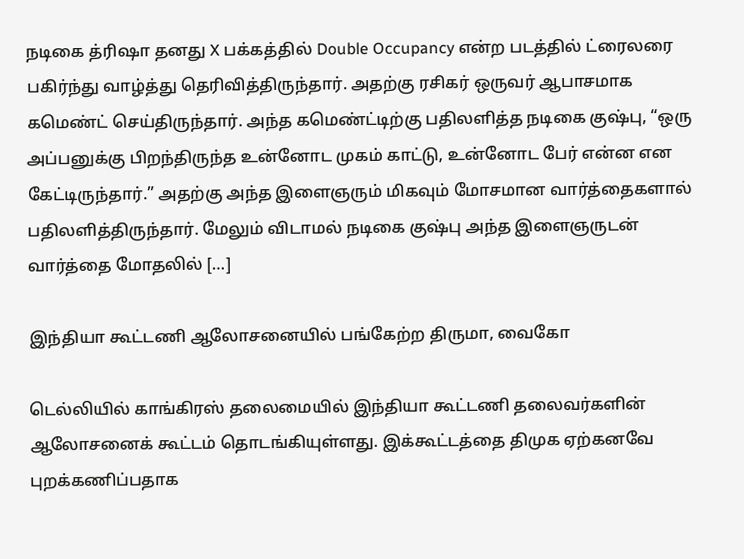நடிகை த்ரிஷா தனது X பக்கத்தில் Double Occupancy என்ற படத்தில் ட்ரைலரை பகிர்ந்து வாழ்த்து தெரிவித்திருந்தார். அதற்கு ரசிகர் ஒருவர் ஆபாசமாக கமெண்ட் செய்திருந்தார். அந்த கமெண்ட்டிற்கு பதிலளித்த நடிகை குஷ்பு, “ஒரு அப்பனுக்கு பிறந்திருந்த உன்னோட முகம் காட்டு, உன்னோட பேர் என்ன என கேட்டிருந்தார்.” அதற்கு அந்த இளைஞரும் மிகவும் மோசமான வார்த்தைகளால் பதிலளித்திருந்தார். மேலும் விடாமல் நடிகை குஷ்பு அந்த இளைஞருடன் வார்த்தை மோதலில் […]

இந்தியா கூட்டணி ஆலோசனையில் பங்கேற்ற திருமா, வைகோ

டெல்லியில் காங்கிரஸ் தலைமையில் இந்தியா கூட்டணி தலைவர்களின் ஆலோசனைக் கூட்டம் தொடங்கியுள்ளது. இக்கூட்டத்தை திமுக ஏற்கனவே புறக்கணிப்பதாக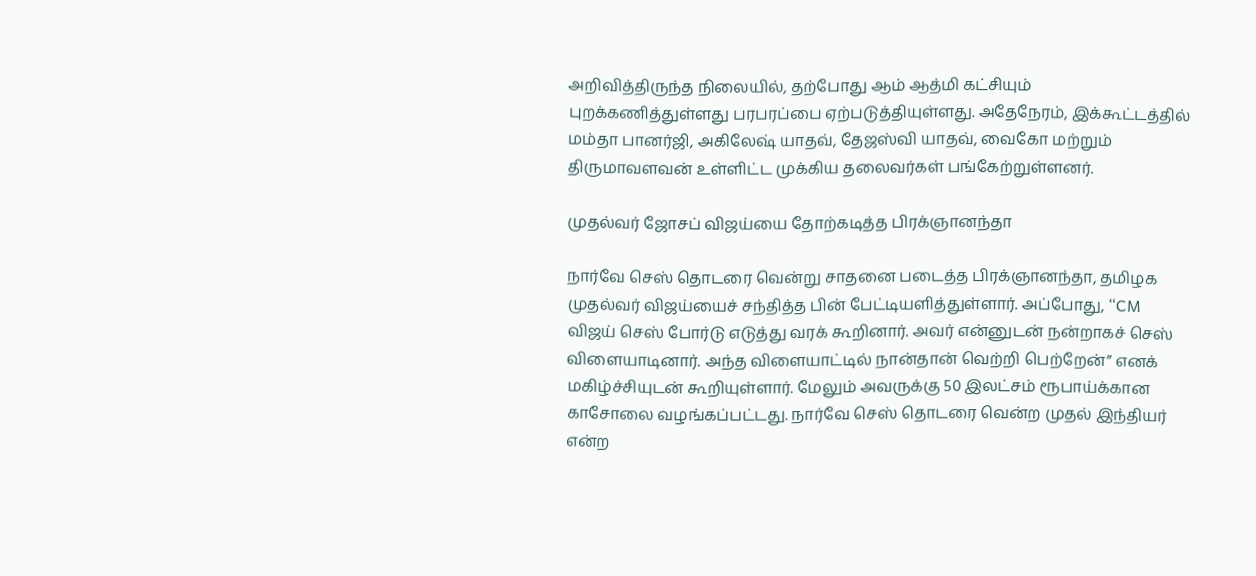அறிவித்திருந்த நிலையில், தற்போது ஆம் ஆத்மி கட்சியும் புறக்கணித்துள்ளது பரபரப்பை ஏற்படுத்தியுள்ளது. அதேநேரம், இக்கூட்டத்தில் மம்தா பானர்ஜி, அகிலேஷ் யாதவ், தேஜஸ்வி யாதவ், வைகோ மற்றும் திருமாவளவன் உள்ளிட்ட முக்கிய தலைவர்கள் பங்கேற்றுள்ளனர்.

முதல்வர் ஜோசப் விஜய்யை தோற்கடித்த பிரக்ஞானந்தா

நார்வே செஸ் தொடரை வென்று சாதனை படைத்த பிரக்ஞானந்தா, தமிழக முதல்வர் விஜய்யைச் சந்தித்த பின் பேட்டியளித்துள்ளார். அப்போது, “CM விஜய் செஸ் போர்டு எடுத்து வரக் கூறினார். அவர் என்னுடன் நன்றாகச் செஸ் விளையாடினார். அந்த விளையாட்டில் நான்தான் வெற்றி பெற்றேன்” எனக் மகிழ்ச்சியுடன் கூறியுள்ளார். மேலும் அவருக்கு 50 இலட்சம் ரூபாய்க்கான காசோலை வழங்கப்பட்டது. நார்வே செஸ் தொடரை வென்ற முதல் இந்தியர் என்ற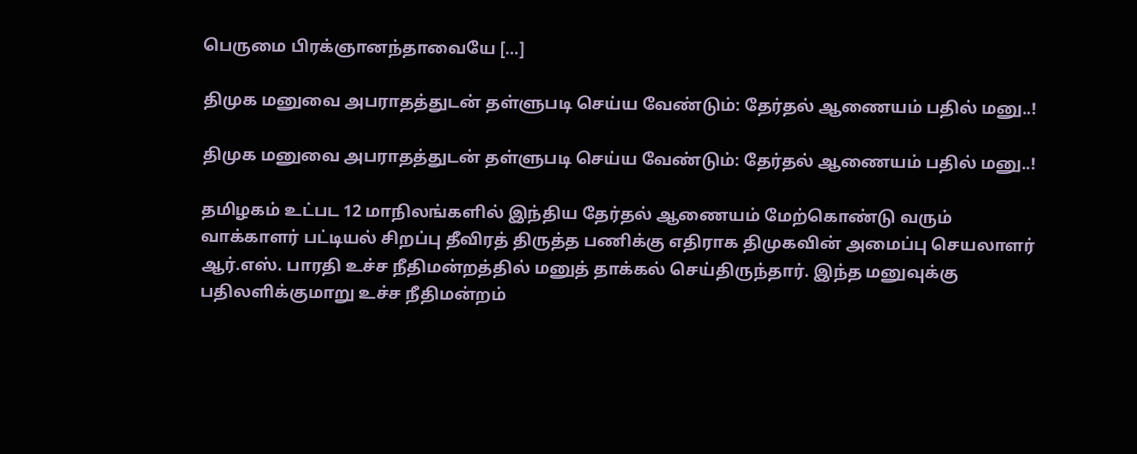பெருமை பிரக்ஞானந்தாவையே […]

திமுக மனுவை அபராதத்துடன் தள்ளுபடி செய்ய வேண்டும்: தேர்தல் ஆணையம் பதில் மனு..!

திமுக மனுவை அபராதத்துடன் தள்ளுபடி செய்ய வேண்டும்: தேர்தல் ஆணையம் பதில் மனு..!

தமிழகம் உட்பட 12 மாநிலங்களில் இந்திய தேர்தல் ஆணையம் மேற்கொண்டு வரும் வாக்காளர் பட்டியல் சிறப்பு தீவிரத் திருத்த பணிக்கு எதிராக திமுகவின் அமைப்பு செயலாளர் ஆர்.எஸ். பாரதி உச்ச நீதிமன்றத்தில் மனுத் தாக்கல் செய்திருந்தார். இந்த மனுவுக்கு பதிலளிக்குமாறு உச்ச நீதிமன்றம்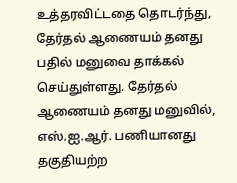உத்தரவிட்டதை தொடர்ந்து, தேர்தல் ஆணையம் தனது பதில் மனுவை தாக்கல் செய்துள்ளது. தேர்தல் ஆணையம் தனது மனுவில், எஸ்.ஐ.ஆர். பணியானது தகுதியற்ற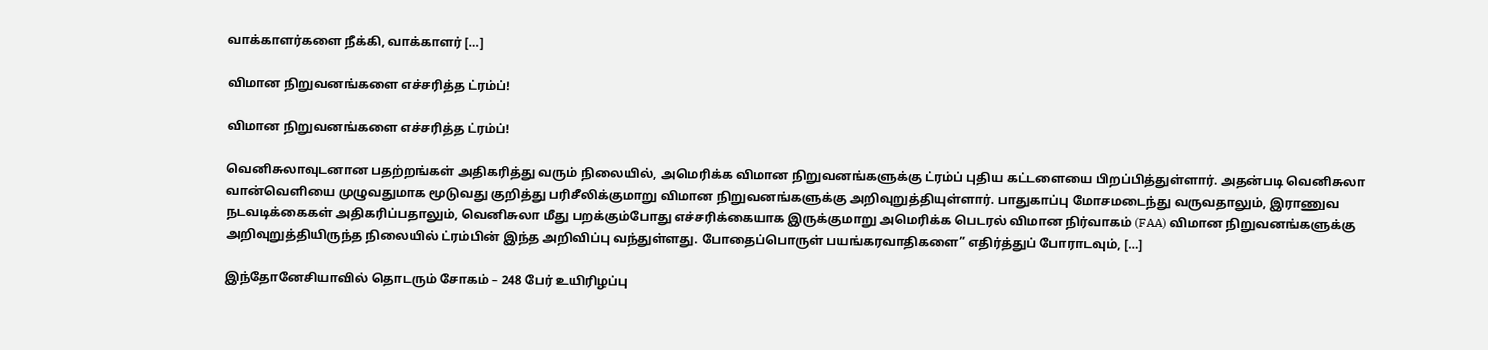வாக்காளர்களை நீக்கி, வாக்காளர் […]

விமான நிறுவனங்களை எச்சரித்த ட்ரம்ப்!

விமான நிறுவனங்களை எச்சரித்த ட்ரம்ப்!

வெனிசுலாவுடனான பதற்றங்கள் அதிகரித்து வரும் நிலையில், அமெரிக்க விமான நிறுவனங்களுக்கு ட்ரம்ப் புதிய கட்டளையை பிறப்பித்துள்ளார். அதன்படி வெனிசுலா வான்வெளியை முழுவதுமாக மூடுவது குறித்து பரிசீலிக்குமாறு விமான நிறுவனங்களுக்கு அறிவுறுத்தியுள்ளார். பாதுகாப்பு மோசமடைந்து வருவதாலும், இராணுவ நடவடிக்கைகள் அதிகரிப்பதாலும், வெனிசுலா மீது பறக்கும்போது எச்சரிக்கையாக இருக்குமாறு அமெரிக்க பெடரல் விமான நிர்வாகம் (FAA) விமான நிறுவனங்களுக்கு அறிவுறுத்தியிருந்த நிலையில் ட்ரம்பின் இந்த அறிவிப்பு வந்துள்ளது. போதைப்பொருள் பயங்கரவாதிகளை” எதிர்த்துப் போராடவும், […]

இந்தோனேசியாவில் தொடரும் சோகம் – 248 பேர் உயிரிழப்பு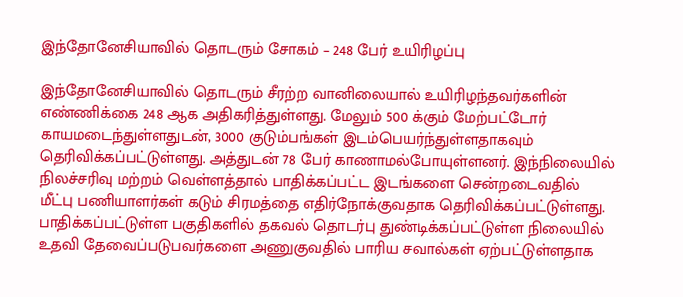இந்தோனேசியாவில் தொடரும் சோகம் – 248 பேர் உயிரிழப்பு

இந்தோனேசியாவில் தொடரும் சீரற்ற வானிலையால் உயிரிழந்தவர்களின் எண்ணிக்கை 248 ஆக அதிகரித்துள்ளது. மேலும் 500 க்கும் மேற்பட்டோர் காயமடைந்துள்ளதுடன், 3000 குடும்பங்கள் இடம்பெயர்ந்துள்ளதாகவும் தெரிவிக்கப்பட்டுள்ளது. அத்துடன் 78 பேர் காணாமல்போயுள்ளனர். இந்நிலையில் நிலச்சரிவு மற்றம் வெள்ளத்தால் பாதிக்கப்பட்ட இடங்களை சென்றடைவதில் மீட்பு பணியாளர்கள் கடும் சிரமத்தை எதிர்நோக்குவதாக தெரிவிக்கப்பட்டுள்ளது. பாதிக்கப்பட்டுள்ள பகுதிகளில் தகவல் தொடர்பு துண்டிக்கப்பட்டுள்ள நிலையில் உதவி தேவைப்படுபவர்களை அணுகுவதில் பாரிய சவால்கள் ஏற்பட்டுள்ளதாக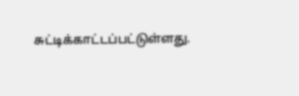சுட்டிக்காட்டப்பட்டுள்ளது.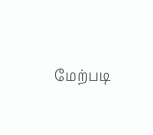மேற்படி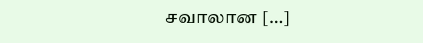சவாலான […]